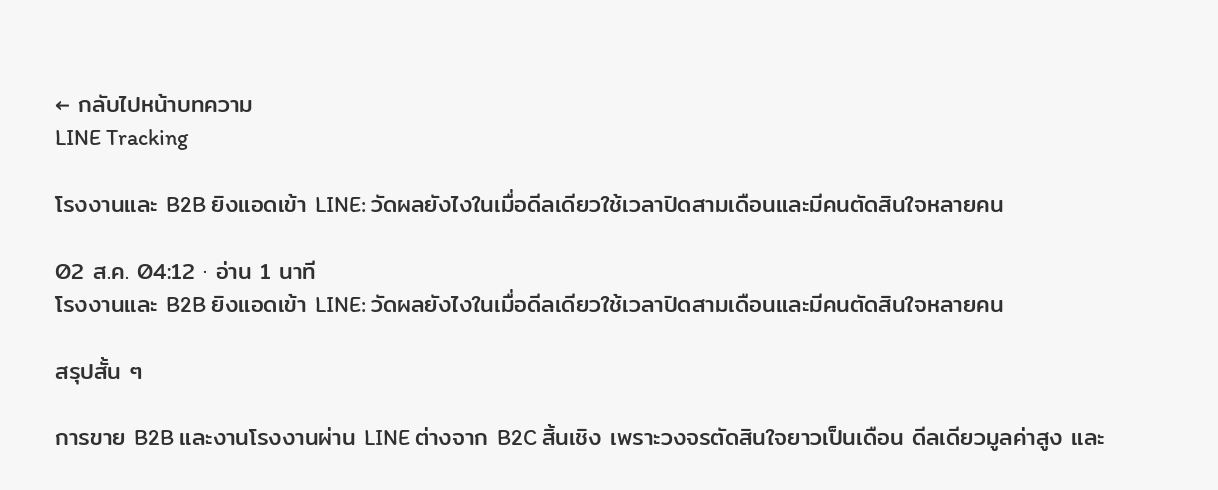← กลับไปหน้าบทความ
LINE Tracking

โรงงานและ B2B ยิงแอดเข้า LINE: วัดผลยังไงในเมื่อดีลเดียวใช้เวลาปิดสามเดือนและมีคนตัดสินใจหลายคน

02 ส.ค. 04:12 · อ่าน 1 นาที
โรงงานและ B2B ยิงแอดเข้า LINE: วัดผลยังไงในเมื่อดีลเดียวใช้เวลาปิดสามเดือนและมีคนตัดสินใจหลายคน

สรุปสั้น ๆ

การขาย B2B และงานโรงงานผ่าน LINE ต่างจาก B2C สิ้นเชิง เพราะวงจรตัดสินใจยาวเป็นเดือน ดีลเดียวมูลค่าสูง และ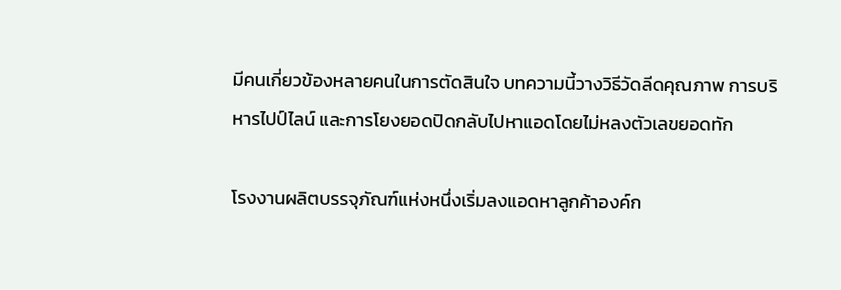มีคนเกี่ยวข้องหลายคนในการตัดสินใจ บทความนี้วางวิธีวัดลีดคุณภาพ การบริหารไปป์ไลน์ และการโยงยอดปิดกลับไปหาแอดโดยไม่หลงตัวเลขยอดทัก

โรงงานผลิตบรรจุภัณฑ์แห่งหนึ่งเริ่มลงแอดหาลูกค้าองค์ก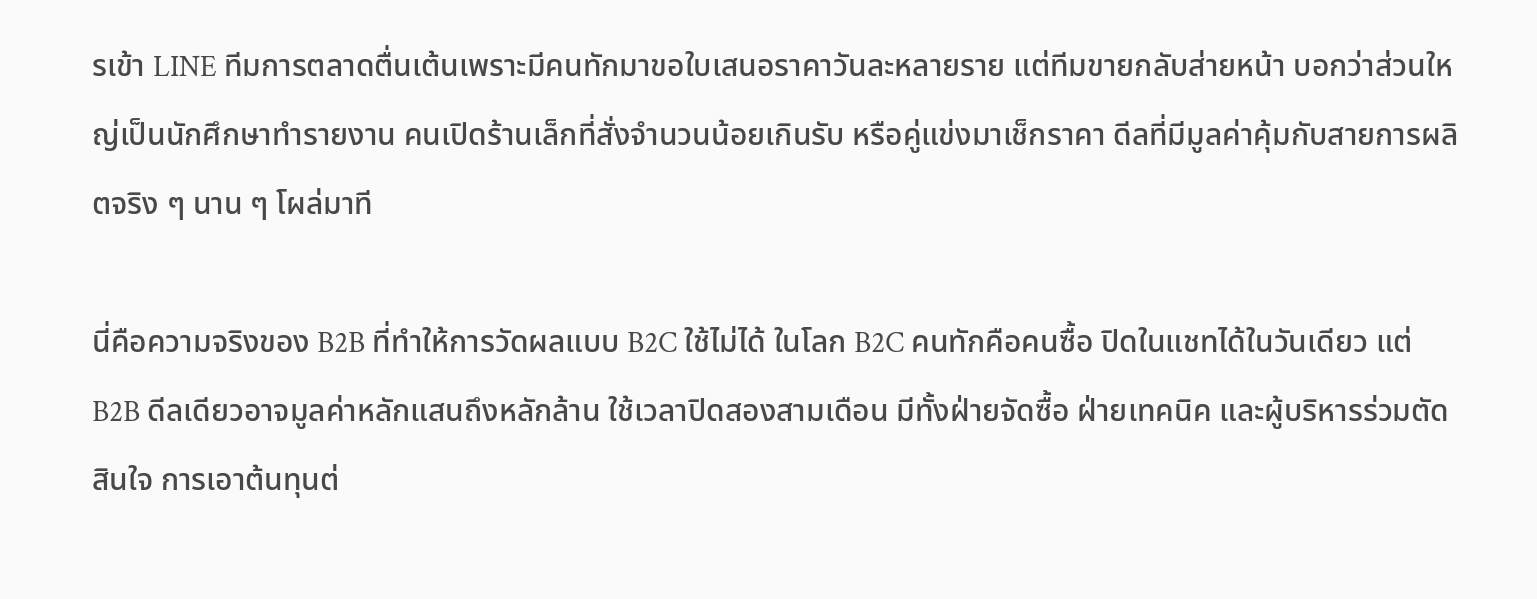รเข้า LINE ทีมการตลาดตื่นเต้นเพราะมีคนทักมาขอใบเสนอราคาวันละหลายราย แต่ทีมขายกลับส่ายหน้า บอกว่าส่วนใหญ่เป็นนักศึกษาทำรายงาน คนเปิดร้านเล็กที่สั่งจำนวนน้อยเกินรับ หรือคู่แข่งมาเช็กราคา ดีลที่มีมูลค่าคุ้มกับสายการผลิตจริง ๆ นาน ๆ โผล่มาที

นี่คือความจริงของ B2B ที่ทำให้การวัดผลแบบ B2C ใช้ไม่ได้ ในโลก B2C คนทักคือคนซื้อ ปิดในแชทได้ในวันเดียว แต่ B2B ดีลเดียวอาจมูลค่าหลักแสนถึงหลักล้าน ใช้เวลาปิดสองสามเดือน มีทั้งฝ่ายจัดซื้อ ฝ่ายเทคนิค และผู้บริหารร่วมตัดสินใจ การเอาต้นทุนต่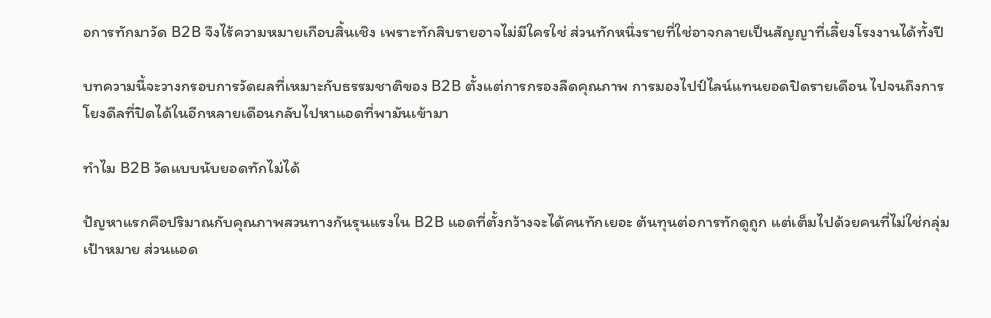อการทักมาวัด B2B จึงไร้ความหมายเกือบสิ้นเชิง เพราะทักสิบรายอาจไม่มีใครใช่ ส่วนทักหนึ่งรายที่ใช่อาจกลายเป็นสัญญาที่เลี้ยงโรงงานได้ทั้งปี

บทความนี้จะวางกรอบการวัดผลที่เหมาะกับธรรมชาติของ B2B ตั้งแต่การกรองลีดคุณภาพ การมองไปป์ไลน์แทนยอดปิดรายเดือน ไปจนถึงการโยงดีลที่ปิดได้ในอีกหลายเดือนกลับไปหาแอดที่พามันเข้ามา

ทำไม B2B วัดแบบนับยอดทักไม่ได้

ปัญหาแรกคือปริมาณกับคุณภาพสวนทางกันรุนแรงใน B2B แอดที่ตั้งกว้างจะได้คนทักเยอะ ต้นทุนต่อการทักดูถูก แต่เต็มไปด้วยคนที่ไม่ใช่กลุ่มเป้าหมาย ส่วนแอด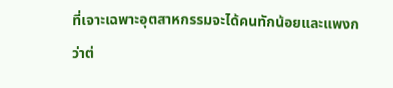ที่เจาะเฉพาะอุตสาหกรรมจะได้คนทักน้อยและแพงกว่าต่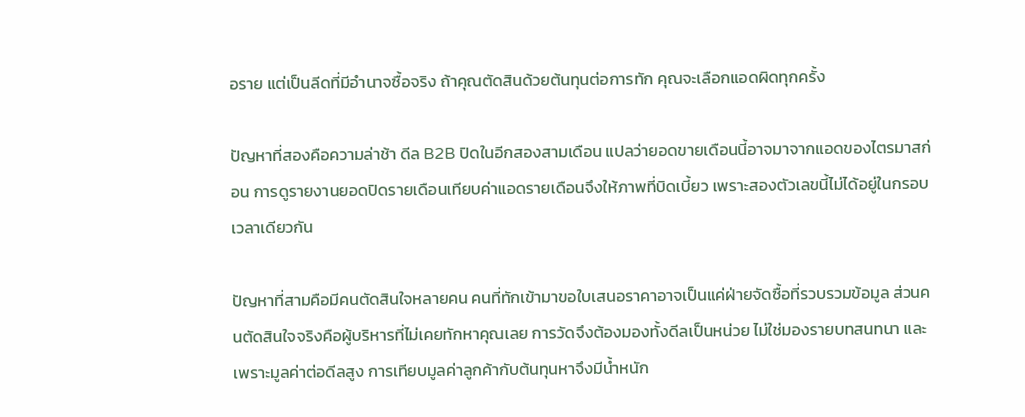อราย แต่เป็นลีดที่มีอำนาจซื้อจริง ถ้าคุณตัดสินด้วยต้นทุนต่อการทัก คุณจะเลือกแอดผิดทุกครั้ง

ปัญหาที่สองคือความล่าช้า ดีล B2B ปิดในอีกสองสามเดือน แปลว่ายอดขายเดือนนี้อาจมาจากแอดของไตรมาสก่อน การดูรายงานยอดปิดรายเดือนเทียบค่าแอดรายเดือนจึงให้ภาพที่บิดเบี้ยว เพราะสองตัวเลขนี้ไม่ได้อยู่ในกรอบเวลาเดียวกัน

ปัญหาที่สามคือมีคนตัดสินใจหลายคน คนที่ทักเข้ามาขอใบเสนอราคาอาจเป็นแค่ฝ่ายจัดซื้อที่รวบรวมข้อมูล ส่วนคนตัดสินใจจริงคือผู้บริหารที่ไม่เคยทักหาคุณเลย การวัดจึงต้องมองทั้งดีลเป็นหน่วย ไม่ใช่มองรายบทสนทนา และเพราะมูลค่าต่อดีลสูง การเทียบมูลค่าลูกค้ากับต้นทุนหาจึงมีน้ำหนัก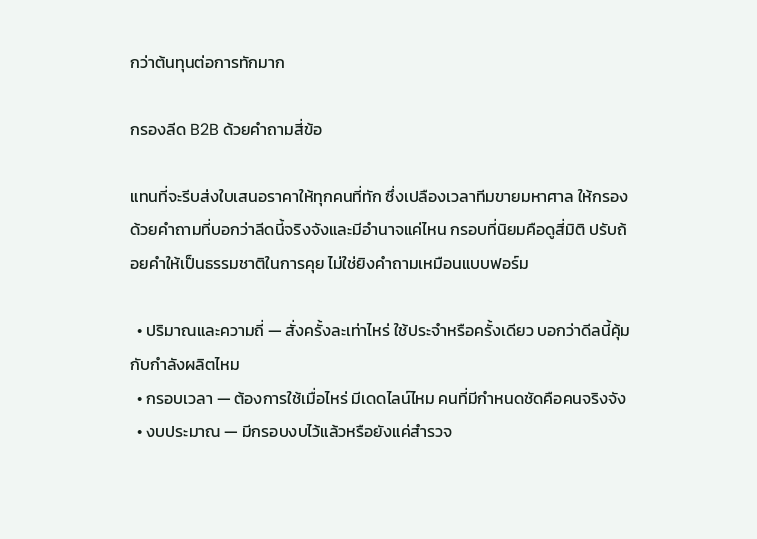กว่าต้นทุนต่อการทักมาก

กรองลีด B2B ด้วยคำถามสี่ข้อ

แทนที่จะรีบส่งใบเสนอราคาให้ทุกคนที่ทัก ซึ่งเปลืองเวลาทีมขายมหาศาล ให้กรองด้วยคำถามที่บอกว่าลีดนี้จริงจังและมีอำนาจแค่ไหน กรอบที่นิยมคือดูสี่มิติ ปรับถ้อยคำให้เป็นธรรมชาติในการคุย ไม่ใช่ยิงคำถามเหมือนแบบฟอร์ม

  • ปริมาณและความถี่ — สั่งครั้งละเท่าไหร่ ใช้ประจำหรือครั้งเดียว บอกว่าดีลนี้คุ้มกับกำลังผลิตไหม
  • กรอบเวลา — ต้องการใช้เมื่อไหร่ มีเดดไลน์ไหม คนที่มีกำหนดชัดคือคนจริงจัง
  • งบประมาณ — มีกรอบงบไว้แล้วหรือยังแค่สำรวจ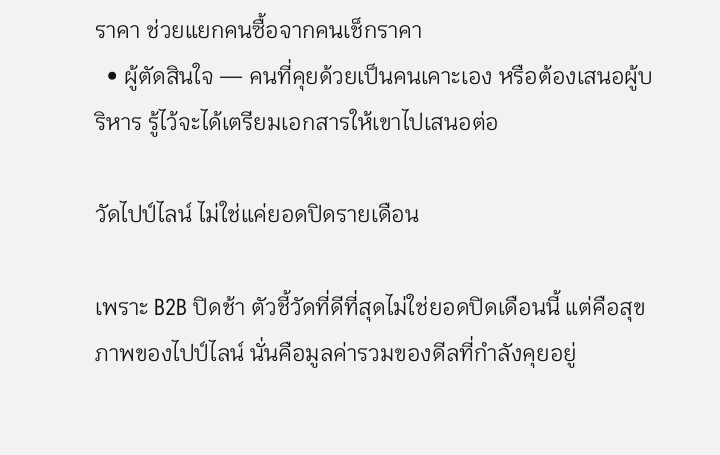ราคา ช่วยแยกคนซื้อจากคนเช็กราคา
  • ผู้ตัดสินใจ — คนที่คุยด้วยเป็นคนเคาะเอง หรือต้องเสนอผู้บริหาร รู้ไว้จะได้เตรียมเอกสารให้เขาไปเสนอต่อ

วัดไปป์ไลน์ ไม่ใช่แค่ยอดปิดรายเดือน

เพราะ B2B ปิดช้า ตัวชี้วัดที่ดีที่สุดไม่ใช่ยอดปิดเดือนนี้ แต่คือสุขภาพของไปป์ไลน์ นั่นคือมูลค่ารวมของดีลที่กำลังคุยอยู่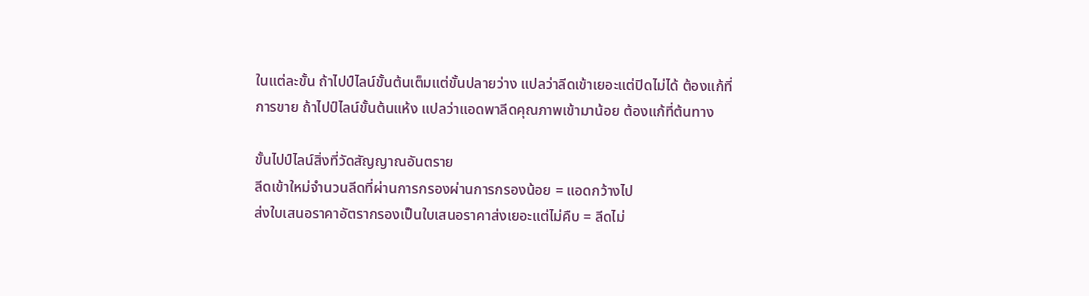ในแต่ละขั้น ถ้าไปป์ไลน์ขั้นต้นเต็มแต่ขั้นปลายว่าง แปลว่าลีดเข้าเยอะแต่ปิดไม่ได้ ต้องแก้ที่การขาย ถ้าไปป์ไลน์ขั้นต้นแห้ง แปลว่าแอดพาลีดคุณภาพเข้ามาน้อย ต้องแก้ที่ต้นทาง

ขั้นไปป์ไลน์สิ่งที่วัดสัญญาณอันตราย
ลีดเข้าใหม่จำนวนลีดที่ผ่านการกรองผ่านการกรองน้อย = แอดกว้างไป
ส่งใบเสนอราคาอัตรากรองเป็นใบเสนอราคาส่งเยอะแต่ไม่คืบ = ลีดไม่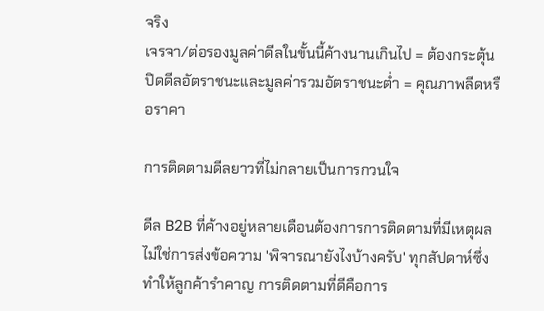จริง
เจรจา/ต่อรองมูลค่าดีลในขั้นนี้ค้างนานเกินไป = ต้องกระตุ้น
ปิดดีลอัตราชนะและมูลค่ารวมอัตราชนะต่ำ = คุณภาพลีดหรือราคา

การติดตามดีลยาวที่ไม่กลายเป็นการกวนใจ

ดีล B2B ที่ค้างอยู่หลายเดือนต้องการการติดตามที่มีเหตุผล ไม่ใช่การส่งข้อความ 'พิจารณายังไงบ้างครับ' ทุกสัปดาห์ซึ่งทำให้ลูกค้ารำคาญ การติดตามที่ดีคือการ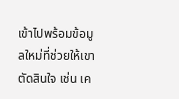เข้าไปพร้อมข้อมูลใหม่ที่ช่วยให้เขาตัดสินใจ เช่น เค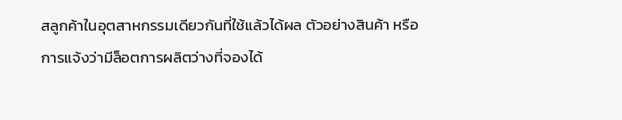สลูกค้าในอุตสาหกรรมเดียวกันที่ใช้แล้วได้ผล ตัวอย่างสินค้า หรือการแจ้งว่ามีล็อตการผลิตว่างที่จองได้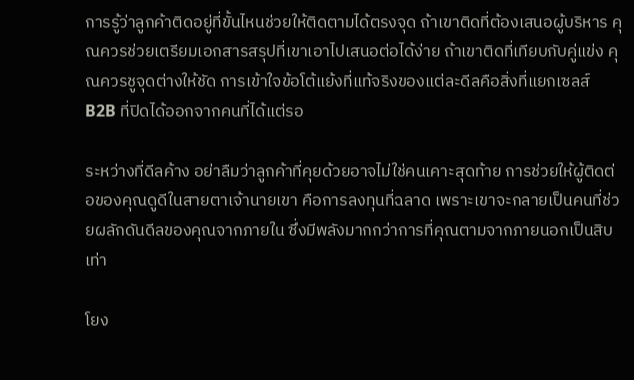การรู้ว่าลูกค้าติดอยู่ที่ขั้นไหนช่วยให้ติดตามได้ตรงจุด ถ้าเขาติดที่ต้องเสนอผู้บริหาร คุณควรช่วยเตรียมเอกสารสรุปที่เขาเอาไปเสนอต่อได้ง่าย ถ้าเขาติดที่เทียบกับคู่แข่ง คุณควรชูจุดต่างให้ชัด การเข้าใจข้อโต้แย้งที่แท้จริงของแต่ละดีลคือสิ่งที่แยกเซลส์ B2B ที่ปิดได้ออกจากคนที่ได้แต่รอ

ระหว่างที่ดีลค้าง อย่าลืมว่าลูกค้าที่คุยด้วยอาจไม่ใช่คนเคาะสุดท้าย การช่วยให้ผู้ติดต่อของคุณดูดีในสายตาเจ้านายเขา คือการลงทุนที่ฉลาด เพราะเขาจะกลายเป็นคนที่ช่วยผลักดันดีลของคุณจากภายใน ซึ่งมีพลังมากกว่าการที่คุณตามจากภายนอกเป็นสิบเท่า

โยง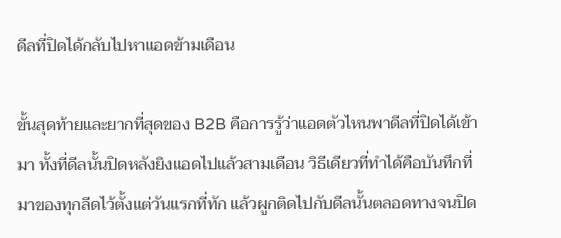ดีลที่ปิดได้กลับไปหาแอดข้ามเดือน

ขั้นสุดท้ายและยากที่สุดของ B2B คือการรู้ว่าแอดตัวไหนพาดีลที่ปิดได้เข้ามา ทั้งที่ดีลนั้นปิดหลังยิงแอดไปแล้วสามเดือน วิธีเดียวที่ทำได้คือบันทึกที่มาของทุกลีดไว้ตั้งแต่วันแรกที่ทัก แล้วผูกติดไปกับดีลนั้นตลอดทางจนปิด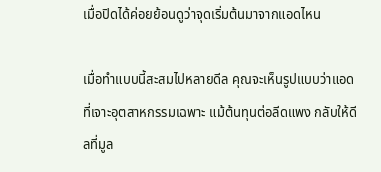เมื่อปิดได้ค่อยย้อนดูว่าจุดเริ่มต้นมาจากแอดไหน

เมื่อทำแบบนี้สะสมไปหลายดีล คุณจะเห็นรูปแบบว่าแอดที่เจาะอุตสาหกรรมเฉพาะ แม้ต้นทุนต่อลีดแพง กลับให้ดีลที่มูล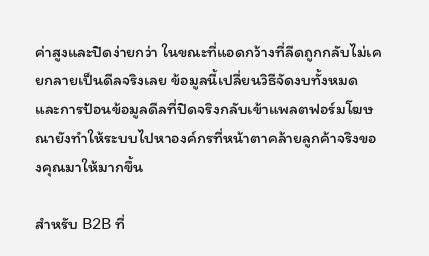ค่าสูงและปิดง่ายกว่า ในขณะที่แอดกว้างที่ลีดถูกกลับไม่เคยกลายเป็นดีลจริงเลย ข้อมูลนี้เปลี่ยนวิธีจัดงบทั้งหมด และการป้อนข้อมูลดีลที่ปิดจริงกลับเข้าแพลตฟอร์มโฆษณายังทำให้ระบบไปหาองค์กรที่หน้าตาคล้ายลูกค้าจริงของคุณมาให้มากขึ้น

สำหรับ B2B ที่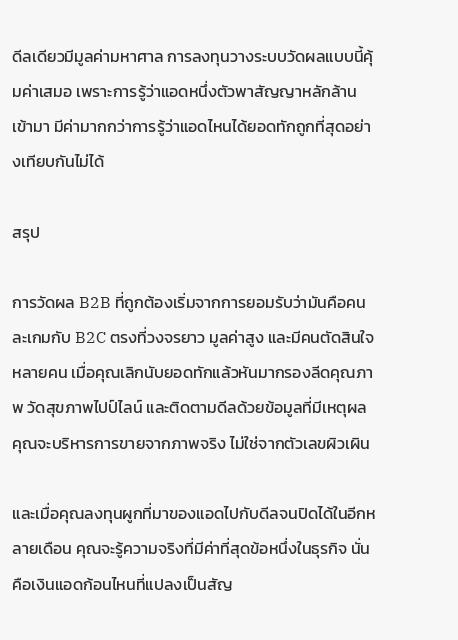ดีลเดียวมีมูลค่ามหาศาล การลงทุนวางระบบวัดผลแบบนี้คุ้มค่าเสมอ เพราะการรู้ว่าแอดหนึ่งตัวพาสัญญาหลักล้านเข้ามา มีค่ามากกว่าการรู้ว่าแอดไหนได้ยอดทักถูกที่สุดอย่างเทียบกันไม่ได้

สรุป

การวัดผล B2B ที่ถูกต้องเริ่มจากการยอมรับว่ามันคือคนละเกมกับ B2C ตรงที่วงจรยาว มูลค่าสูง และมีคนตัดสินใจหลายคน เมื่อคุณเลิกนับยอดทักแล้วหันมากรองลีดคุณภาพ วัดสุขภาพไปป์ไลน์ และติดตามดีลด้วยข้อมูลที่มีเหตุผล คุณจะบริหารการขายจากภาพจริง ไม่ใช่จากตัวเลขผิวเผิน

และเมื่อคุณลงทุนผูกที่มาของแอดไปกับดีลจนปิดได้ในอีกหลายเดือน คุณจะรู้ความจริงที่มีค่าที่สุดข้อหนึ่งในธุรกิจ นั่นคือเงินแอดก้อนไหนที่แปลงเป็นสัญ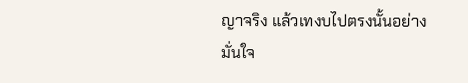ญาจริง แล้วเทงบไปตรงนั้นอย่างมั่นใจ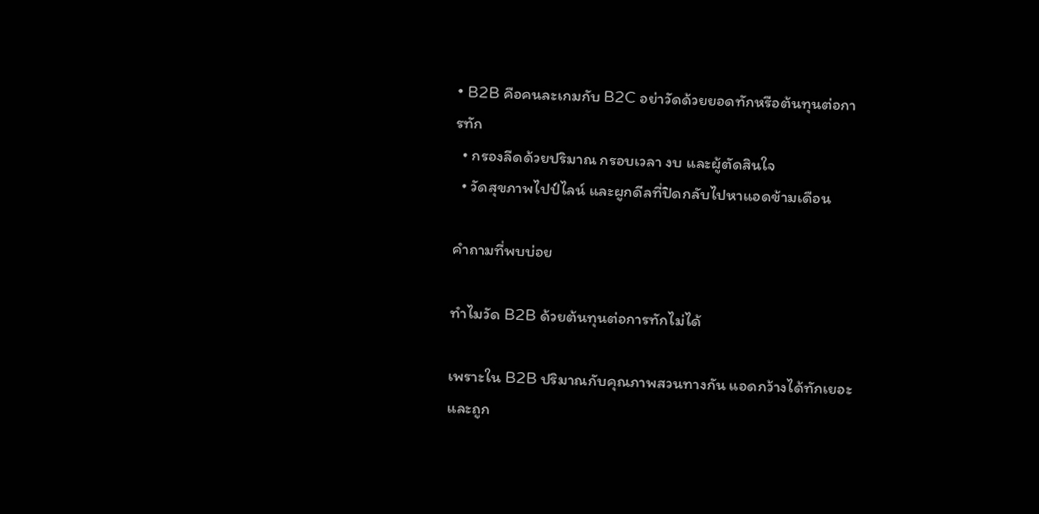• B2B คือคนละเกมกับ B2C อย่าวัดด้วยยอดทักหรือต้นทุนต่อการทัก
  • กรองลีดด้วยปริมาณ กรอบเวลา งบ และผู้ตัดสินใจ
  • วัดสุขภาพไปป์ไลน์ และผูกดีลที่ปิดกลับไปหาแอดข้ามเดือน

คำถามที่พบบ่อย

ทำไมวัด B2B ด้วยต้นทุนต่อการทักไม่ได้

เพราะใน B2B ปริมาณกับคุณภาพสวนทางกัน แอดกว้างได้ทักเยอะและถูก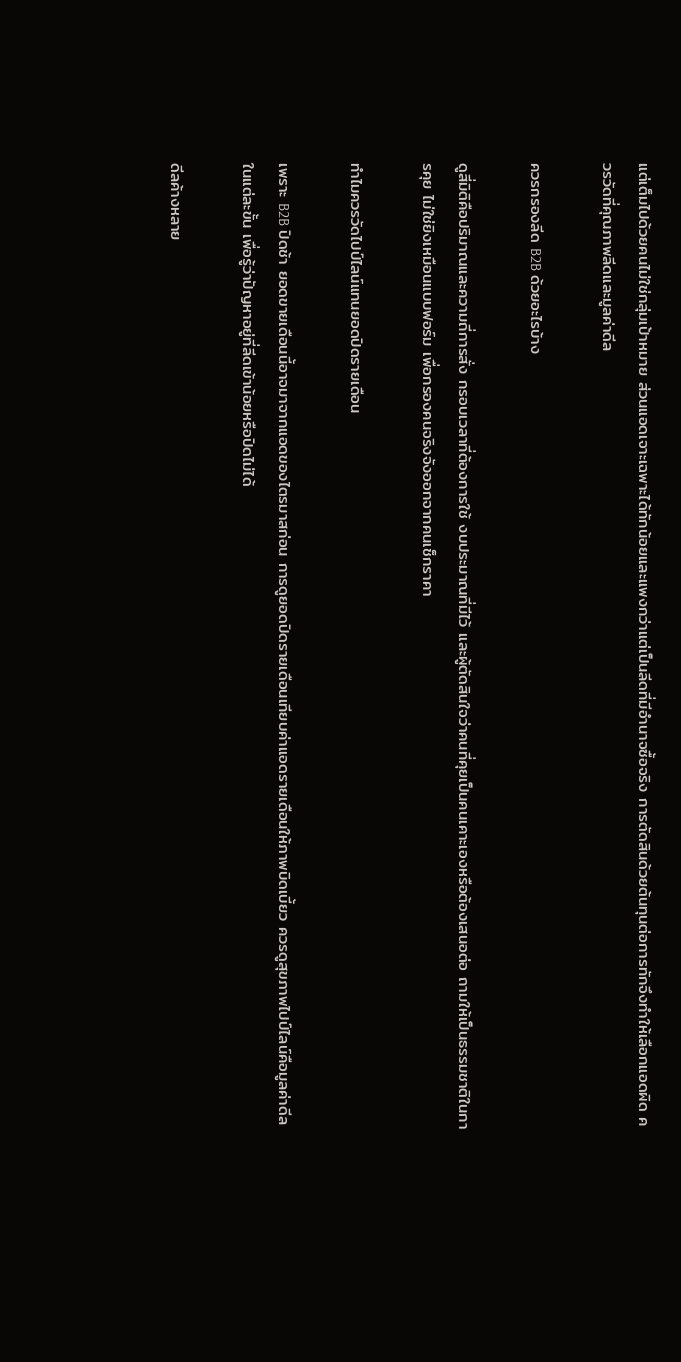แต่เต็มไปด้วยคนไม่ใช่กลุ่มเป้าหมาย ส่วนแอดเจาะเฉพาะได้ทักน้อยและแพงกว่าแต่เป็นลีดที่มีอำนาจซื้อจริง การตัดสินด้วยต้นทุนต่อการทักจึงทำให้เลือกแอดผิด ควรวัดที่คุณภาพลีดและมูลค่าดีล

ควรกรองลีด B2B ด้วยอะไรบ้าง

ดูสี่มิติคือปริมาณและความถี่การสั่ง กรอบเวลาที่ต้องการใช้ งบประมาณที่มีไว้ และผู้ตัดสินใจว่าคนที่คุยเป็นคนเคาะเองหรือต้องเสนอต่อ ถามให้เป็นธรรมชาติในการคุย ไม่ใช่ยิงเหมือนแบบฟอร์ม เพื่อกรองคนจริงจังออกจากคนเช็กราคา

ทำไมควรวัดไปป์ไลน์แทนยอดปิดรายเดือน

เพราะ B2B ปิดช้า ยอดขายเดือนนี้อาจมาจากแอดของไตรมาสก่อน การดูยอดปิดรายเดือนเทียบค่าแอดรายเดือนให้ภาพบิดเบี้ยว ควรดูสุขภาพไปป์ไลน์คือมูลค่าดีลในแต่ละขั้น เพื่อรู้ว่าปัญหาอยู่ที่ลีดเข้าน้อยหรือปิดไม่ได้

ดีลค้างหลาย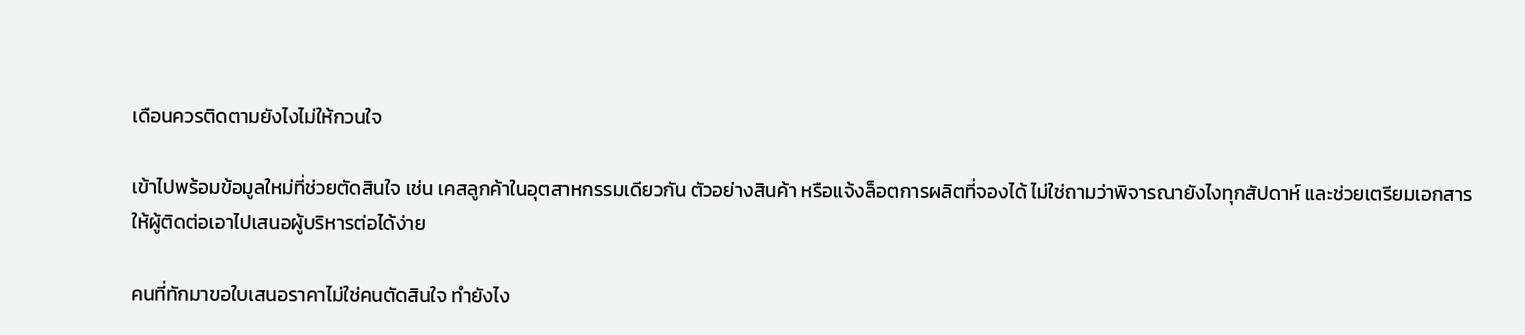เดือนควรติดตามยังไงไม่ให้กวนใจ

เข้าไปพร้อมข้อมูลใหม่ที่ช่วยตัดสินใจ เช่น เคสลูกค้าในอุตสาหกรรมเดียวกัน ตัวอย่างสินค้า หรือแจ้งล็อตการผลิตที่จองได้ ไม่ใช่ถามว่าพิจารณายังไงทุกสัปดาห์ และช่วยเตรียมเอกสารให้ผู้ติดต่อเอาไปเสนอผู้บริหารต่อได้ง่าย

คนที่ทักมาขอใบเสนอราคาไม่ใช่คนตัดสินใจ ทำยังไง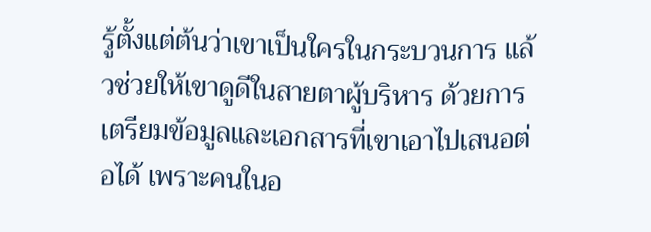รู้ตั้งแต่ต้นว่าเขาเป็นใครในกระบวนการ แล้วช่วยให้เขาดูดีในสายตาผู้บริหาร ด้วยการเตรียมข้อมูลและเอกสารที่เขาเอาไปเสนอต่อได้ เพราะคนในอ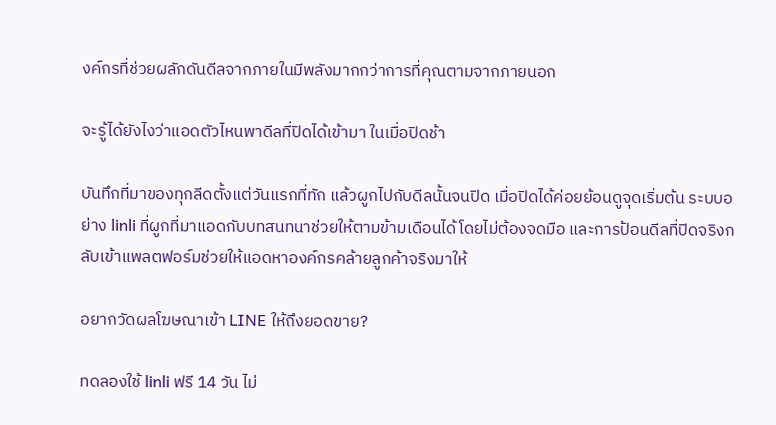งค์กรที่ช่วยผลักดันดีลจากภายในมีพลังมากกว่าการที่คุณตามจากภายนอก

จะรู้ได้ยังไงว่าแอดตัวไหนพาดีลที่ปิดได้เข้ามา ในเมื่อปิดช้า

บันทึกที่มาของทุกลีดตั้งแต่วันแรกที่ทัก แล้วผูกไปกับดีลนั้นจนปิด เมื่อปิดได้ค่อยย้อนดูจุดเริ่มต้น ระบบอย่าง linli ที่ผูกที่มาแอดกับบทสนทนาช่วยให้ตามข้ามเดือนได้โดยไม่ต้องจดมือ และการป้อนดีลที่ปิดจริงกลับเข้าแพลตฟอร์มช่วยให้แอดหาองค์กรคล้ายลูกค้าจริงมาให้

อยากวัดผลโฆษณาเข้า LINE ให้ถึงยอดขาย?

ทดลองใช้ linli ฟรี 14 วัน ไม่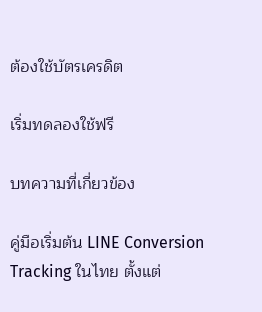ต้องใช้บัตรเครดิต

เริ่มทดลองใช้ฟรี

บทความที่เกี่ยวข้อง

คู่มือเริ่มต้น LINE Conversion Tracking ในไทย ตั้งแต่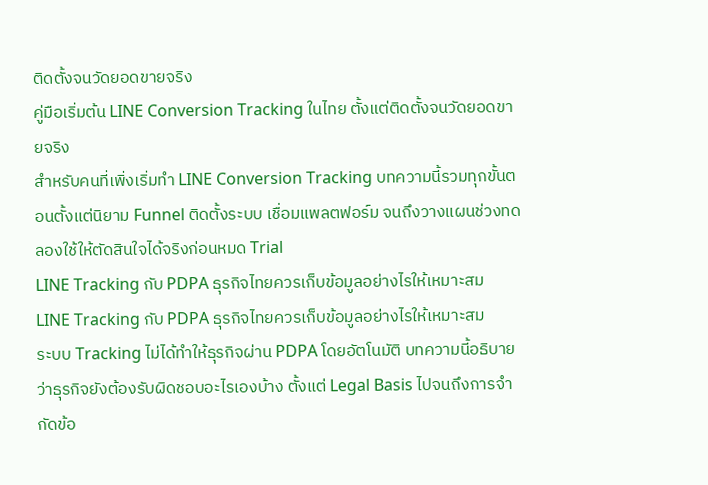ติดตั้งจนวัดยอดขายจริง
คู่มือเริ่มต้น LINE Conversion Tracking ในไทย ตั้งแต่ติดตั้งจนวัดยอดขายจริง
สำหรับคนที่เพิ่งเริ่มทำ LINE Conversion Tracking บทความนี้รวมทุกขั้นตอนตั้งแต่นิยาม Funnel ติดตั้งระบบ เชื่อมแพลตฟอร์ม จนถึงวางแผนช่วงทดลองใช้ให้ตัดสินใจได้จริงก่อนหมด Trial
LINE Tracking กับ PDPA ธุรกิจไทยควรเก็บข้อมูลอย่างไรให้เหมาะสม
LINE Tracking กับ PDPA ธุรกิจไทยควรเก็บข้อมูลอย่างไรให้เหมาะสม
ระบบ Tracking ไม่ได้ทำให้ธุรกิจผ่าน PDPA โดยอัตโนมัติ บทความนี้อธิบายว่าธุรกิจยังต้องรับผิดชอบอะไรเองบ้าง ตั้งแต่ Legal Basis ไปจนถึงการจำกัดข้อ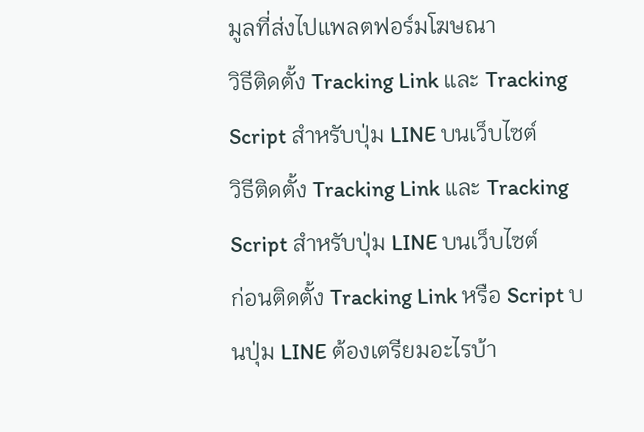มูลที่ส่งไปแพลตฟอร์มโฆษณา
วิธีติดตั้ง Tracking Link และ Tracking Script สำหรับปุ่ม LINE บนเว็บไซต์
วิธีติดตั้ง Tracking Link และ Tracking Script สำหรับปุ่ม LINE บนเว็บไซต์
ก่อนติดตั้ง Tracking Link หรือ Script บนปุ่ม LINE ต้องเตรียมอะไรบ้า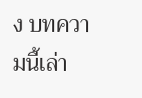ง บทความนี้เล่า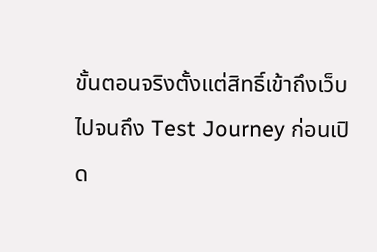ขั้นตอนจริงตั้งแต่สิทธิ์เข้าถึงเว็บ ไปจนถึง Test Journey ก่อนเปิด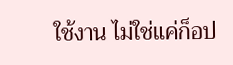ใช้งาน ไม่ใช่แค่ก็อป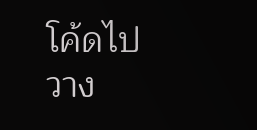โค้ดไปวาง